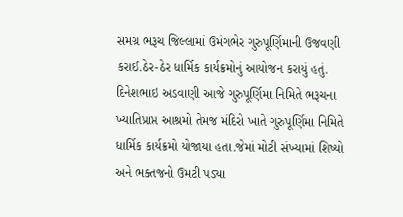સમગ્ર ભરૂચ જિલ્લામાં ઉમંગભેર ગુરુપૂર્ણિમાની ઉજવણી કરાઈ.ઠેર-ઠેર ધાર્મિક કાર્યક્રમોનું આયોજન કરાયું હતું.
દિનેશભાઇ અડવાણી આજે ગુરુપૂર્ણિમા નિમિતે ભરૂચના ખ્યાતિપ્રાપ્ત આશ્રમો તેમજ મંદિરો ખાતે ગુરુપૂર્ણિમા નિમિતે ધાર્મિક કાર્યક્રમો યોજાયા હતા.જેમાં મોટી સંખ્યામાં શિષ્યો અને ભક્તજનો ઉમટી પડ્યા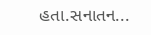હતા.સનાતન...